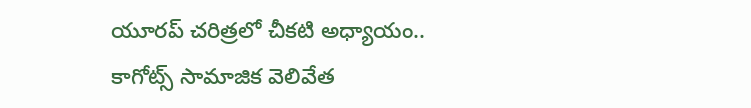యూరప్ చరిత్రలో చీకటి అధ్యాయం.. కాగోట్స్ సామాజిక వెలివేత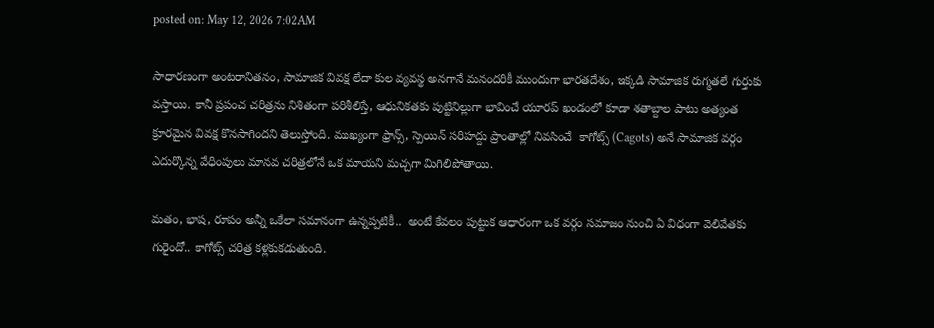posted on: May 12, 2026 7:02AM

సాధారణంగా అంటరానితనం, సామాజిక వివక్ష లేదా కుల వ్యవస్థ అనగానే మనందరికీ ముందుగా భారతదేశం, ఇక్కడి సామాజిక రుగ్మతలే గుర్తుకు వస్తాయి. కానీ ప్రపంచ చరిత్రను నిశితంగా పరిశీలిస్తే, ఆధునికతకు పుట్టినిల్లుగా భావించే యూరప్ ఖండంలో కూడా శతాబ్దాల పాటు అత్యంత క్రూరమైన వివక్ష కొనసాగిందని తెలుస్తోంది. ముఖ్యంగా ఫ్రాన్స్, స్పెయిన్ సరిహద్దు ప్రాంతాల్లో నివసించే  కాగోట్స్ (Cagots) అనే సామాజిక వర్గం ఎదుర్కొన్న వేధింపులు మానవ చరిత్రలోనే ఒక మాయని మచ్చగా మిగిలిపోతాయి.

మతం, భాష, రూపం అన్నీ ఒకేలా సమానంగా ఉన్నప్పటికీ..  అంటే కేవలం పుట్టుక ఆధారంగా ఒక వర్గం సమాజం నుంచి ఏ విధంగా వెలివేతకు గురైందో.. కాగోట్స్ చరిత్ర కళ్లకుకడుతుంది.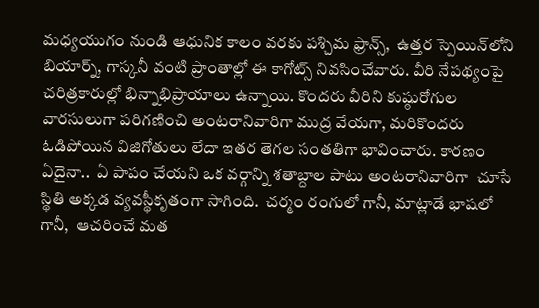మధ్యయుగం నుండి ఆధునిక కాలం వరకు పశ్చిమ ఫ్రాన్స్,  ఉత్తర స్పెయిన్‌లోని బియార్న్, గాస్కనీ వంటి ప్రాంతాల్లో ఈ కాగోట్స్ నివసించేవారు. వీరి నేపథ్యంపై చరిత్రకారుల్లో భిన్నాభిప్రాయాలు ఉన్నాయి. కొందరు వీరిని కుష్ఠురోగుల వారసులుగా పరిగణించి అంటరానివారిగా ముద్ర వేయగా, మరికొందరు ఓడిపోయిన విజిగోతులు లేదా ఇతర తెగల సంతతిగా భావించారు. కారణం ఏదైనా..  ఏ పాపం చేయని ఒక వర్గాన్ని శతాబ్దాల పాటు అంటరానివారిగా  చూసే స్థితి అక్కడ వ్యవస్థీకృతంగా సాగింది.  చర్మం రంగులో గానీ, మాట్లాడే భాషలో గానీ,  ఆచరించే మత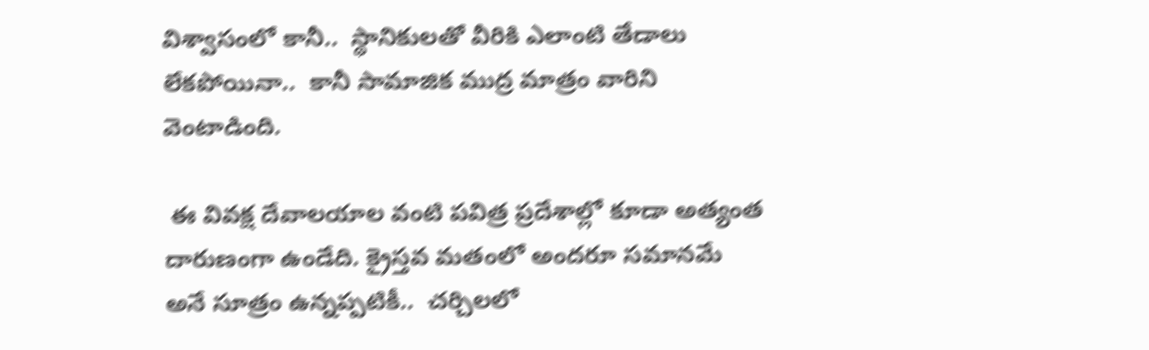విశ్వాసంలో కానీ..  స్థానికులతో వీరికి ఎలాంటి తేడాలు లేకపోయినా..  కానీ సామాజిక ముద్ర మాత్రం వారిని వెంటాడింది.

 ఈ వివక్ష దేవాలయాల వంటి పవిత్ర ప్రదేశాల్లో కూడా అత్యంత దారుణంగా ఉండేది. క్రైస్తవ మతంలో అందరూ సమానమే అనే సూత్రం ఉన్నప్పటికీ..  చర్చిలలో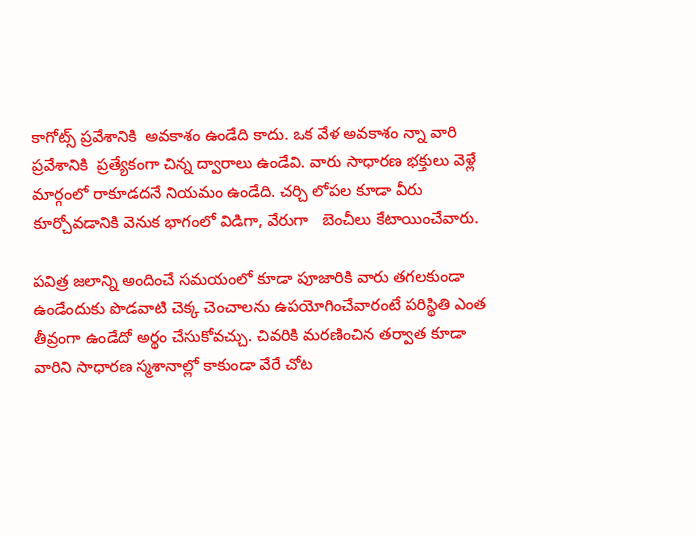కాగోట్స్ ప్రవేశానికి  అవకాశం ఉండేది కాదు. ఒక వేళ అవకాశం న్నా వారి ప్రవేశానికి  ప్రత్యేకంగా చిన్న ద్వారాలు ఉండేవి. వారు సాధారణ భక్తులు వెళ్లే మార్గంలో రాకూడదనే నియమం ఉండేది. చర్చి లోపల కూడా వీరు కూర్చోవడానికి వెనుక భాగంలో విడిగా, వేరుగా   బెంచీలు కేటాయించేవారు.

పవిత్ర జలాన్ని అందించే సమయంలో కూడా పూజారికి వారు తగలకుండా ఉండేందుకు పొడవాటి చెక్క చెంచాలను ఉపయోగించేవారంటే పరిస్థితి ఎంత తీవ్రంగా ఉండేదో అర్థం చేసుకోవచ్చు. చివరికి మరణించిన తర్వాత కూడా వారిని సాధారణ స్మశానాల్లో కాకుండా వేరే చోట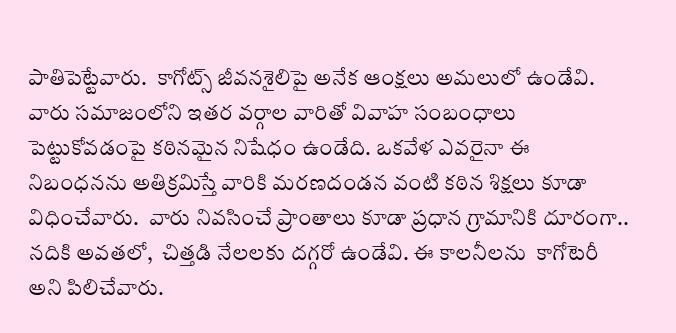పాతిపెట్టేవారు.  కాగోట్స్ జీవనశైలిపై అనేక ఆంక్షలు అమలులో ఉండేవి. వారు సమాజంలోని ఇతర వర్గాల వారితో వివాహ సంబంధాలు పెట్టుకోవడంపై కఠినమైన నిషేధం ఉండేది. ఒకవేళ ఎవరైనా ఈ నిబంధనను అతిక్రమిస్తే వారికి మరణదండన వంటి కఠిన శిక్షలు కూడా విధించేవారు.  వారు నివసించే ప్రాంతాలు కూడా ప్రధాన గ్రామానికి దూరంగా..  నదికి అవతలో,  చిత్తడి నేలలకు దగ్గరో ఉండేవి. ఈ కాలనీలను  కాగోటెరీ  అని పిలిచేవారు.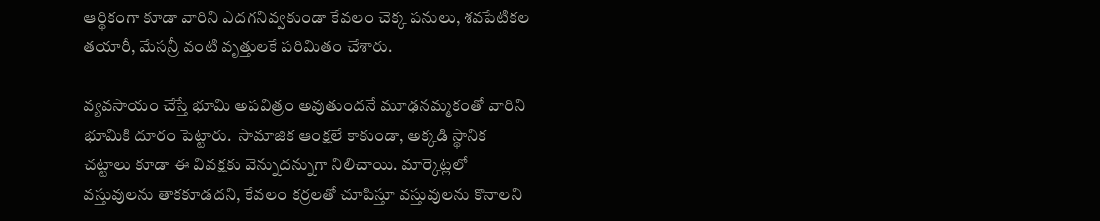ఆర్థికంగా కూడా వారిని ఎదగనివ్వకుండా కేవలం చెక్క పనులు, శవపేటికల తయారీ, మేసన్రీ వంటి వృత్తులకే పరిమితం చేశారు.

వ్యవసాయం చేస్తే భూమి అపవిత్రం అవుతుందనే మూఢనమ్మకంతో వారిని భూమికి దూరం పెట్టారు.  సామాజిక ఆంక్షలే కాకుండా, అక్కడి స్థానిక చట్టాలు కూడా ఈ వివక్షకు వెన్నుదన్నుగా నిలిచాయి. మార్కెట్లలో వస్తువులను తాకకూడదని, కేవలం కర్రలతో చూపిస్తూ వస్తువులను కొనాలని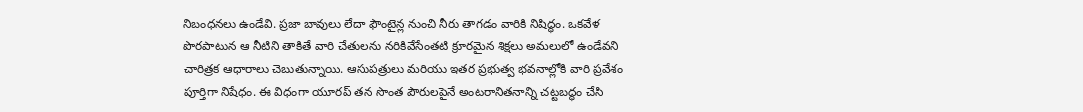నిబంధనలు ఉండేవి. ప్రజా బావులు లేదా ఫౌంటైన్ల నుంచి నీరు తాగడం వారికి నిషిద్ధం. ఒకవేళ పొరపాటున ఆ నీటిని తాకితే వారి చేతులను నరికివేసేంతటి క్రూరమైన శిక్షలు అమలులో ఉండేవని చారిత్రక ఆధారాలు చెబుతున్నాయి. ఆసుపత్రులు మరియు ఇతర ప్రభుత్వ భవనాల్లోకి వారి ప్రవేశం పూర్తిగా నిషేధం. ఈ విధంగా యూరప్ తన సొంత పౌరులపైనే అంటరానితనాన్ని చట్టబద్ధం చేసి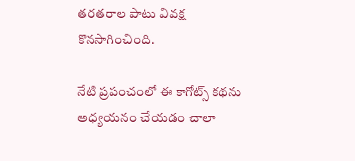తరతరాల పాటు వివక్ష కొనసాగించింది.

నేటి ప్రపంచంలో ఈ కాగోట్స్ కథను అధ్యయనం చేయడం చాలా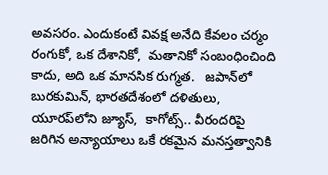అవసరం. ఎందుకంటే వివక్ష అనేది కేవలం చర్మం రంగుకో, ఒక దేశానికో,  మతానికో సంబంధించింది కాదు, అది ఒక మానసిక రుగ్మత.   జపాన్‌లో  బురకుమిన్, భారతదేశంలో దళితులు, యూరప్‌లోని జ్యూస్,  కాగోట్స్.. వీరందరిపై జరిగిన అన్యాయాలు ఒకే రకమైన మనస్తత్వానికి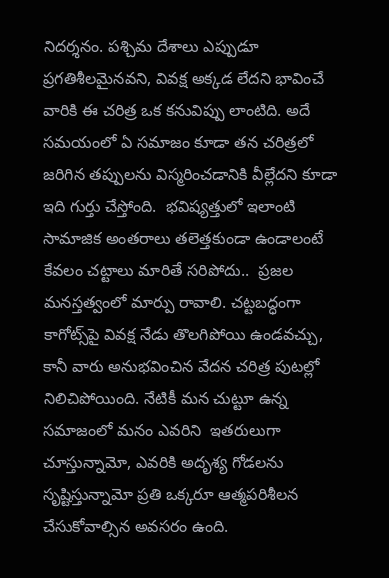నిదర్శనం. పశ్చిమ దేశాలు ఎప్పుడూ ప్రగతిశీలమైనవని, వివక్ష అక్కడ లేదని భావించే వారికి ఈ చరిత్ర ఒక కనువిప్పు లాంటిది. అదే సమయంలో ఏ సమాజం కూడా తన చరిత్రలో జరిగిన తప్పులను విస్మరించడానికి వీల్లేదని కూడా  ఇది గుర్తు చేస్తోంది.  భవిష్యత్తులో ఇలాంటి సామాజిక అంతరాలు తలెత్తకుండా ఉండాలంటే కేవలం చట్టాలు మారితే సరిపోదు..  ప్రజల మనస్తత్వంలో మార్పు రావాలి. చట్టబద్ధంగా కాగోట్స్‌పై వివక్ష నేడు తొలగిపోయి ఉండవచ్చు, కానీ వారు అనుభవించిన వేదన చరిత్ర పుటల్లో నిలిచిపోయింది. నేటికీ మన చుట్టూ ఉన్న సమాజంలో మనం ఎవరిని  ఇతరులుగా చూస్తున్నామో, ఎవరికి అదృశ్య గోడలను సృష్టిస్తున్నామో ప్రతి ఒక్కరూ ఆత్మపరిశీలన చేసుకోవాల్సిన అవసరం ఉంది.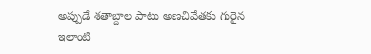అప్పుడే శతాబ్దాల పాటు అణచివేతకు గురైన ఇలాంటి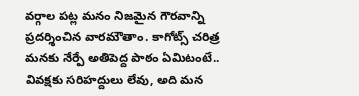వర్గాల పట్ల మనం నిజమైన గౌరవాన్ని ప్రదర్శించిన వారమౌతాం. కాగోట్స్ చరిత్ర మనకు నేర్పే అతిపెద్ద పాఠం ఏమిటంటే.. వివక్షకు సరిహద్దులు లేవు, అది మన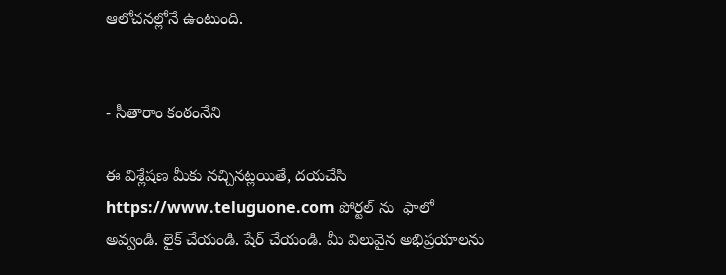ఆలోచనల్లోనే ఉంటుంది.


- సీతారాం కంఠంనేని

ఈ విశ్లేషణ మీకు నచ్చినట్లయితే, దయచేసి https://www.teluguone.com పోర్టల్ ను  ఫాలో అవ్వండి. లైక్ చేయండి. షేర్ చేయండి. మీ విలువైన అభిప్రయాలను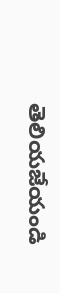తెలియజేయండి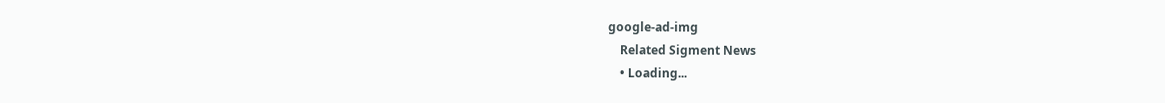google-ad-img
    Related Sigment News
    • Loading...